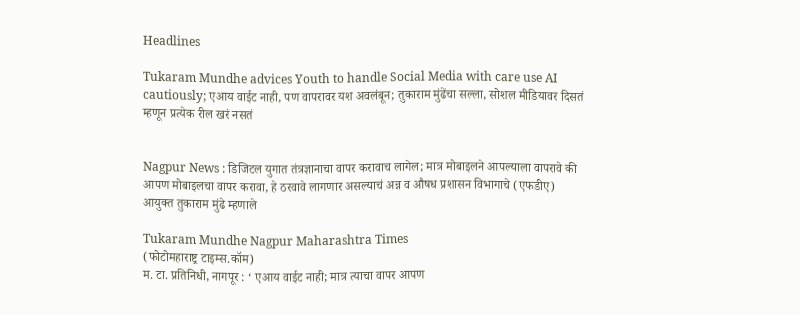Headlines

Tukaram Mundhe advices Youth to handle Social Media with care use AI cautiously; एआय वाईट नाही, पण वापरावर यश अवलंबून; तुकाराम मुंढेंचा सल्ला, सोशल मीडियावर दिसतं म्हणून प्रत्येक रील खरं नसतं


Nagpur News : डिजिटल युगात तंत्रज्ञानाचा वापर करावाच लागेल; मात्र मोबाइलने आपल्याला वापरावे की आपण मोबाइलचा वापर करावा, हे ठरवावे लागणार असल्याचं अन्न व औषध प्रशासन विभागाचे (एफडीए) आयुक्त तुकाराम मुंढे म्हणाले

Tukaram Mundhe Nagpur Maharashtra Times
(फोटोमहाराष्ट्र टाइम्स.कॉम)
म. टा. प्रतिनिधी, नागपूर : ‘ एआय वाईट नाही; मात्र त्याचा वापर आपण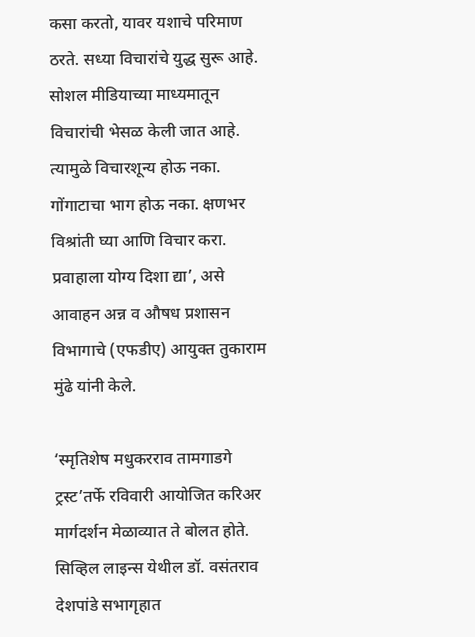कसा करतो, यावर यशाचे परिमाण ठरते. सध्या विचारांचे युद्ध सुरू आहे. सोशल मीडियाच्या माध्यमातून विचारांची भेसळ केली जात आहे. त्यामुळे विचारशून्य होऊ नका. गोंगाटाचा भाग होऊ नका. क्षणभर विश्रांती घ्या आणि विचार करा. प्रवाहाला योग्य दिशा द्या’, असे आवाहन अन्न व औषध प्रशासन विभागाचे (एफडीए) आयुक्त तुकाराम मुंढे यांनी केले.

‘स्मृतिशेष मधुकरराव तामगाडगे ट्रस्ट’तर्फे रविवारी आयोजित करिअर मार्गदर्शन मेळाव्यात ते बोलत होते. सिव्हिल लाइन्स येथील डॉ. वसंतराव देशपांडे सभागृहात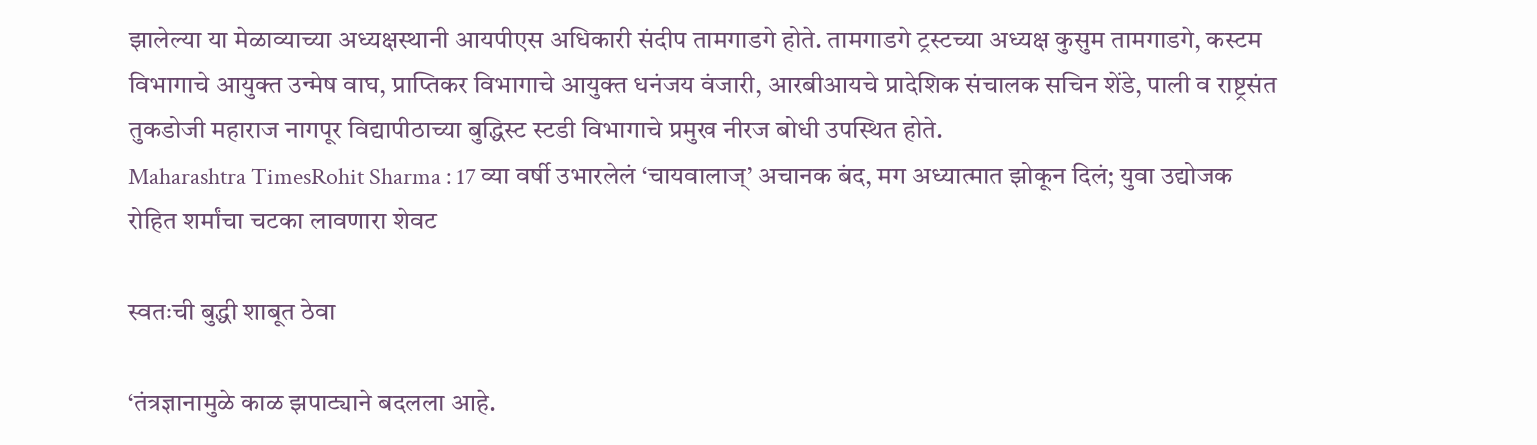झालेल्या या मेळाव्याच्या अध्यक्षस्थानी आयपीएस अधिकारी संदीप तामगाडगे होते. तामगाडगे ट्रस्टच्या अध्यक्ष कुसुम तामगाडगे, कस्टम विभागाचे आयुक्त उन्मेष वाघ, प्राप्तिकर विभागाचे आयुक्त धनंजय वंजारी, आरबीआयचे प्रादेशिक संचालक सचिन शेंडे, पाली व राष्ट्रसंत तुकडोजी महाराज नागपूर विद्यापीठाच्या बुद्धिस्ट स्टडी विभागाचे प्रमुख नीरज बोधी उपस्थित होते.
Maharashtra TimesRohit Sharma : 17 व्या वर्षी उभारलेलं ‘चायवालाज्’ अचानक बंद, मग अध्यात्मात झोकून दिलं; युवा उद्योजक रोहित शर्मांचा चटका लावणारा शेवट

स्वतःची बुद्धी शाबूत ठेवा

‘तंत्रज्ञानामुळे काळ झपाट्याने बदलला आहे.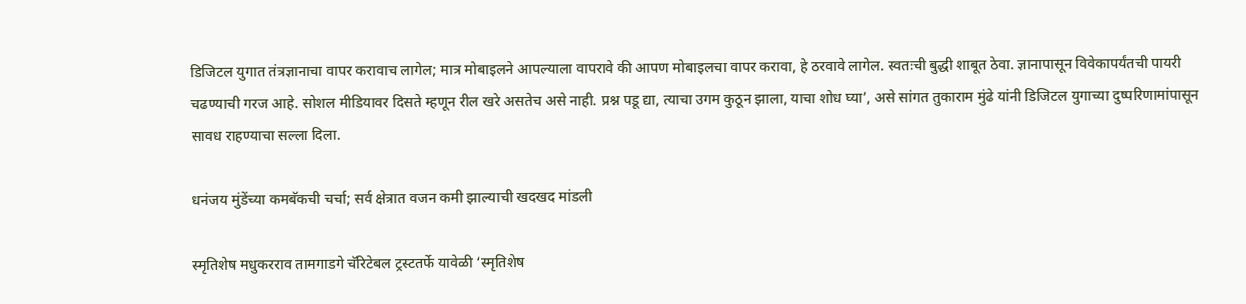डिजिटल युगात तंत्रज्ञानाचा वापर करावाच लागेल; मात्र मोबाइलने आपल्याला वापरावे की आपण मोबाइलचा वापर करावा, हे ठरवावे लागेल. स्वतःची बुद्धी शाबूत ठेवा. ज्ञानापासून विवेकापर्यंतची पायरी चढण्याची गरज आहे. सोशल मीडियावर दिसते म्हणून रील खरे असतेच असे नाही. प्रश्न पडू द्या, त्याचा उगम कुठून झाला, याचा शोध घ्या’, असे सांगत तुकाराम मुंढे यांनी डिजिटल युगाच्या दुष्परिणामांपासून सावध राहण्याचा सल्ला दिला.

धनंजय मुंडेंच्या कमबॅकची चर्चा; सर्व क्षेत्रात वजन कमी झाल्याची खदखद मांडली

स्मृतिशेष मधुकरराव तामगाडगे चॅरिटेबल ट्रस्टतर्फे यावेळी ‘स्मृतिशेष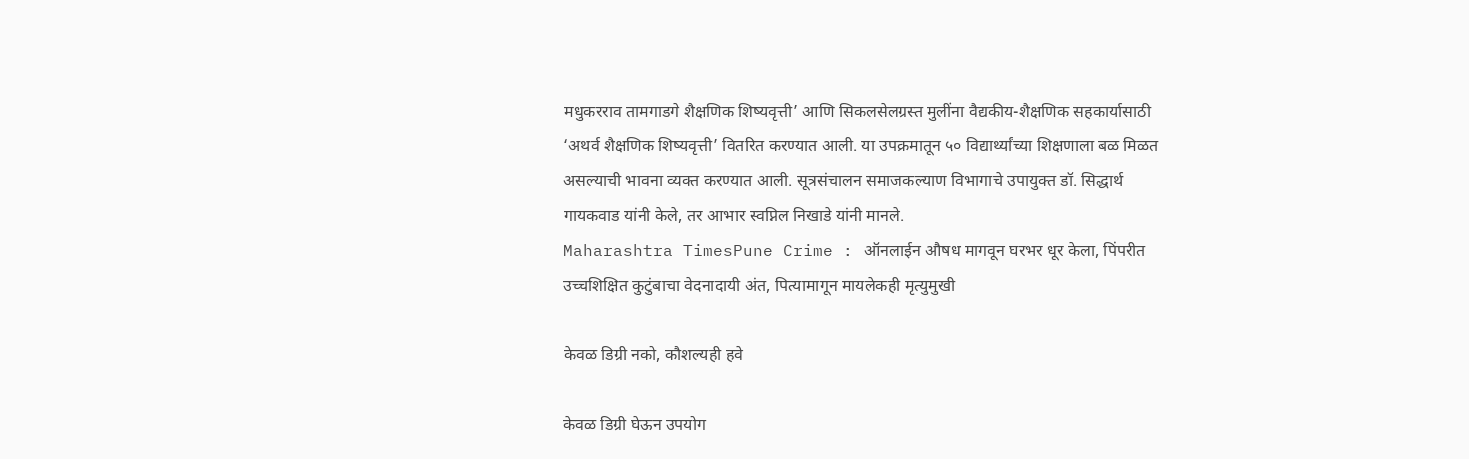मधुकरराव तामगाडगे शैक्षणिक शिष्यवृत्ती’ आणि सिकलसेलग्रस्त मुलींना वैद्यकीय-शैक्षणिक सहकार्यासाठी ‘अथर्व शैक्षणिक शिष्यवृत्ती’ वितरित करण्यात आली. या उपक्रमातून ५० विद्यार्थ्यांच्या शिक्षणाला बळ मिळत असल्याची भावना व्यक्त करण्यात आली. सूत्रसंचालन समाजकल्याण विभागाचे उपायुक्त डॉ. सिद्धार्थ गायकवाड यांनी केले, तर आभार स्वप्निल निखाडे यांनी मानले.
Maharashtra TimesPune Crime : ऑनलाईन औषध मागवून घरभर धूर केला, पिंपरीत उच्चशिक्षित कुटुंबाचा वेदनादायी अंत, पित्यामागून मायलेकही मृत्युमुखी

केवळ डिग्री नको, कौशल्यही हवे

केवळ डिग्री घेऊन उपयोग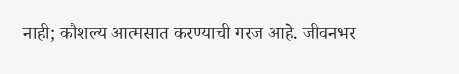नाही; कौशल्य आत्मसात करण्याची गरज आहे. जीवनभर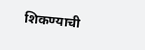शिकण्याची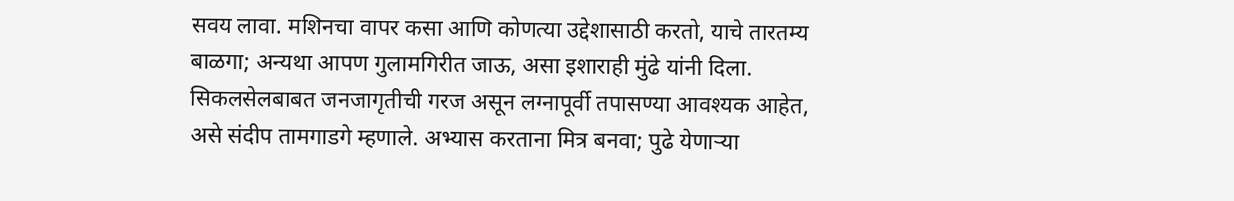सवय लावा. मशिनचा वापर कसा आणि कोणत्या उद्देशासाठी करतो, याचे तारतम्य बाळगा; अन्यथा आपण गुलामगिरीत जाऊ, असा इशाराही मुंढे यांनी दिला. सिकलसेलबाबत जनजागृतीची गरज असून लग्नापूर्वी तपासण्या आवश्यक आहेत, असे संदीप तामगाडगे म्हणाले. अभ्यास करताना मित्र बनवा; पुढे येणाऱ्या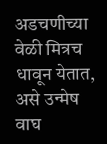अडचणीच्या वेळी मित्रच धावून येतात, असे उन्मेष वाघ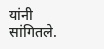यांनी सांगितले.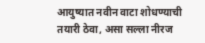आयुष्यात नवीन वाटा शोधण्याची तयारी ठेवा, असा सल्ला नीरज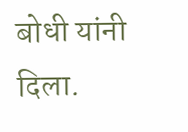बोधी यांनी दिला.